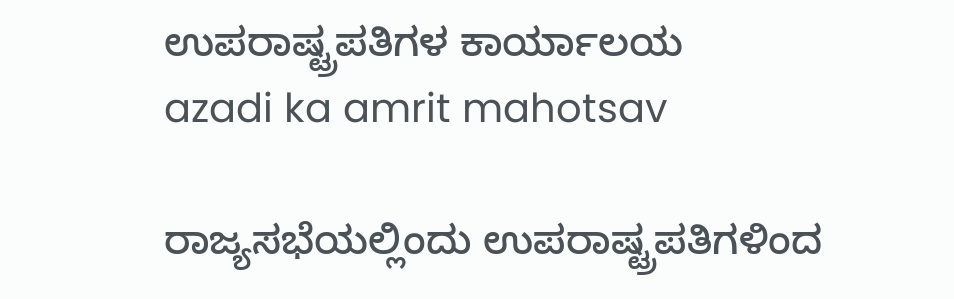ಉಪರಾಷ್ಟ್ರಪತಿಗಳ ಕಾರ್ಯಾಲಯ
azadi ka amrit mahotsav

ರಾಜ್ಯಸಭೆಯಲ್ಲಿಂದು ಉಪರಾಷ್ಟ್ರಪತಿಗಳಿಂದ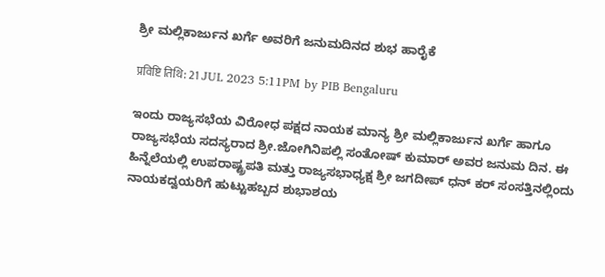ಶ್ರೀ ಮಲ್ಲಿಕಾರ್ಜುನ ಖರ್ಗೆ ಅವರಿಗೆ ಜನುಮದಿನದ ಶುಭ ಹಾರೈಕೆ

प्रविष्टि तिथि: 21 JUL 2023 5:11PM by PIB Bengaluru

ಇಂದು ರಾಜ್ಯಸಭೆಯ ವಿರೋಧ ಪಕ್ಷದ ನಾಯಕ ಮಾನ್ಯ ಶ್ರೀ ಮಲ್ಲಿಕಾರ್ಜುನ ಖರ್ಗೆ ಹಾಗೂ ರಾಜ್ಯಸಭೆಯ ಸದಸ್ಯರಾದ ಶ್ರೀ.ಜೋಗಿನಿಪಲ್ಲಿ ಸಂತೋಷ್ ಕುಮಾರ್ ಅವರ ಜನುಮ ದಿನ. ಈ ಹಿನ್ನೆಲೆಯಲ್ಲಿ ಉಪರಾಷ್ಟ್ರಪತಿ ಮತ್ತು ರಾಜ್ಯಸಭಾಧ್ಯಕ್ಷ ಶ್ರೀ ಜಗದೀಪ್ ಧನ್ ಕರ್ ಸಂಸತ್ತಿನಲ್ಲಿಂದು ನಾಯಕದ್ವಯರಿಗೆ ಹುಟ್ಟುಹಬ್ಬದ ಶುಭಾಶಯ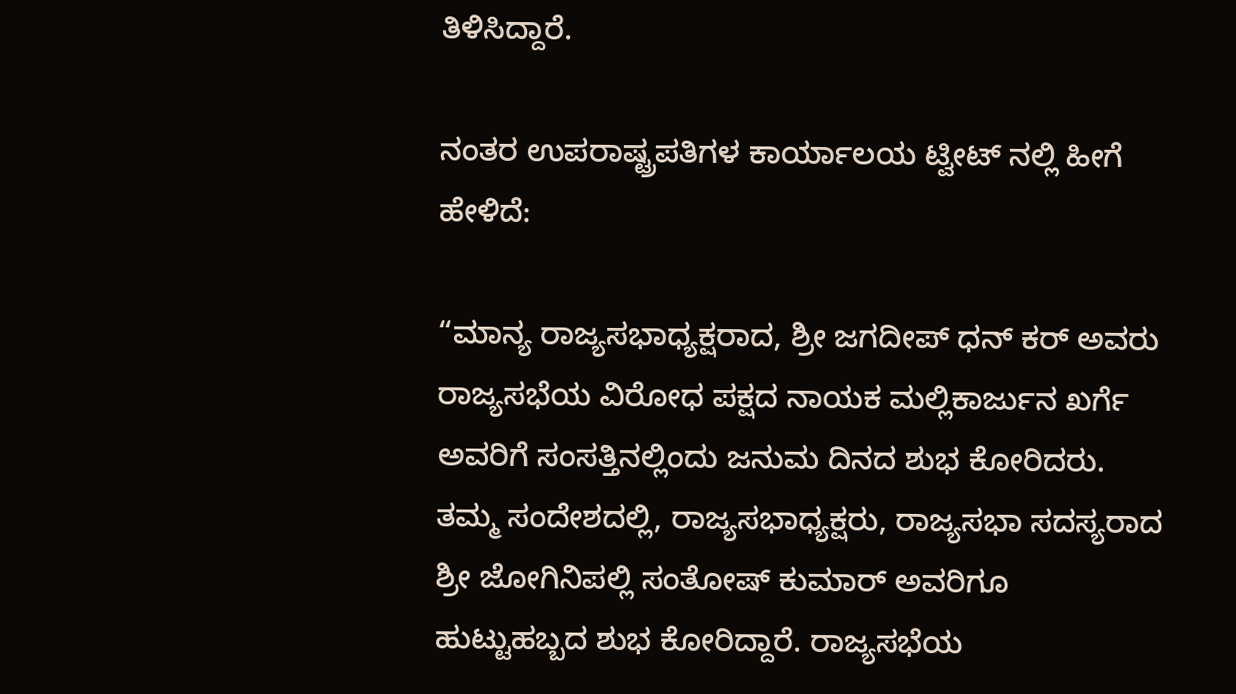ತಿಳಿಸಿದ್ದಾರೆ.

ನಂತರ ಉಪರಾಷ್ಟ್ರಪತಿಗಳ ಕಾರ್ಯಾಲಯ ಟ್ವೀಟ್ ನಲ್ಲಿ ಹೀಗೆ ಹೇಳಿದೆ:

“ಮಾನ್ಯ ರಾಜ್ಯಸಭಾಧ್ಯಕ್ಷರಾದ, ಶ್ರೀ ಜಗದೀಪ್ ಧನ್ ಕರ್ ಅವರು ರಾಜ್ಯಸಭೆಯ ವಿರೋಧ ಪಕ್ಷದ ನಾಯಕ ಮಲ್ಲಿಕಾರ್ಜುನ ಖರ್ಗೆ ಅವರಿಗೆ ಸಂಸತ್ತಿನಲ್ಲಿಂದು ಜನುಮ ದಿನದ ಶುಭ ಕೋರಿದರು. ತಮ್ಮ ಸಂದೇಶದಲ್ಲಿ, ರಾಜ್ಯಸಭಾಧ್ಯಕ್ಷರು, ರಾಜ್ಯಸಭಾ ಸದಸ್ಯರಾದ ಶ್ರೀ ಜೋಗಿನಿಪಲ್ಲಿ ಸಂತೋಷ್ ಕುಮಾರ್ ಅವರಿಗೂ ಹುಟ್ಟುಹಬ್ಬದ ಶುಭ ಕೋರಿದ್ದಾರೆ. ರಾಜ್ಯಸಭೆಯ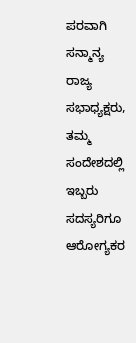ಪರವಾಗಿ ಸನ್ಮಾನ್ಯ ರಾಜ್ಯ ಸಭಾಧ್ಯಕ್ಷರು, ತಮ್ಮ ಸಂದೇಶದಲ್ಲಿ ಇಬ್ಬರು ಸದಸ್ಯರಿಗೂ ಆರೋಗ್ಯಕರ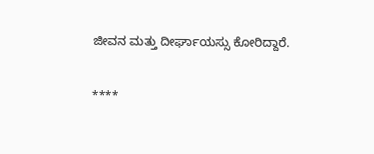ಜೀವನ ಮತ್ತು ದೀರ್ಘಾಯಸ್ಸು ಕೋರಿದ್ದಾರೆ.

****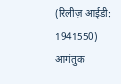(रिलीज़ आईडी: 1941550) आगंतुक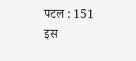पटल : 151
इस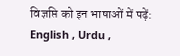विज्ञप्ति को इन भाषाओं में पढ़ें: English , Urdu ,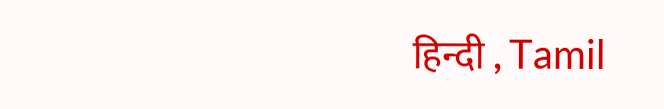हिन्दी , Tamil